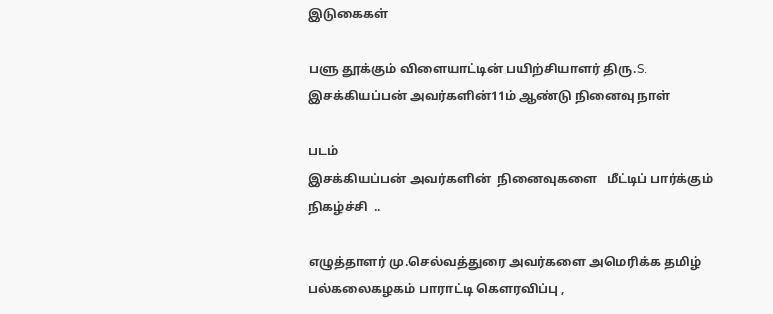இடுகைகள்

பளு தூக்கும் விளையாட்டின் பயிற்சியாளர் திரு.S. இசக்கியப்பன் அவர்களின்11ம் ஆண்டு நினைவு நாள்

படம்
இசக்கியப்பன் அவர்களின்  நினைவுகளை   மீட்டிப் பார்க்கும் நிகழ்ச்சி  ..

எழுத்தாளர் மு.செல்வத்துரை அவர்களை அமெரிக்க தமிழ் பல்கலைகழகம் பாராட்டி கெளரவிப்பு ,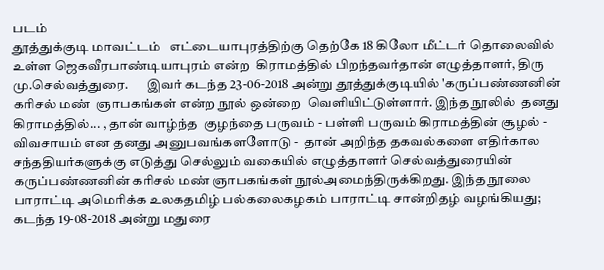படம்
தூத்துக்குடி மாவட்டம்   எட்டையாபுரத்திற்கு தெற்கே 18 கிலோ மீட்டர் தொலைவில் உள்ள ஜெகவீரபாண்டியாபுரம் என்ற  கிராமத்தில் பிறந்தவர்தான் எழுத்தாளர், திரு மு.செல்வத்துரை.       இவர் கடந்த 23-06-2018 அன்று தூத்துக்குடியில் 'கருப்பண்ணனின் கரிசல் மண்  ஞாபகங்கள் என்ற நூல் ஒன்றை  வெளியிட்டுள்ளார். இந்த நூலில்  தனது கிராமத்தில்... , தான் வாழ்ந்த  குழந்தை பருவம் - பள்ளி பருவம் கிராமத்தின் சூழல் - விவசாயம் என தனது அனுபவங்களளோடு -  தான் அறிந்த தகவல்களை எதிர்கால சந்ததியர்களுக்கு எடுத்து செல்லும் வகையில் எழுத்தாளர் செல்வத்துரையின் கருப்பண்ணனின் கரிசல் மண் ஞாபகங்கள் நூல்அமைந்திருக்கிறது. இந்த நூலை   பாராட்டி அமெரிக்க உலகதமிழ் பல்கலைகழகம் பாராட்டி சான்றிதழ் வழங்கியது; கடந்த 19-08-2018 அன்று மதுரை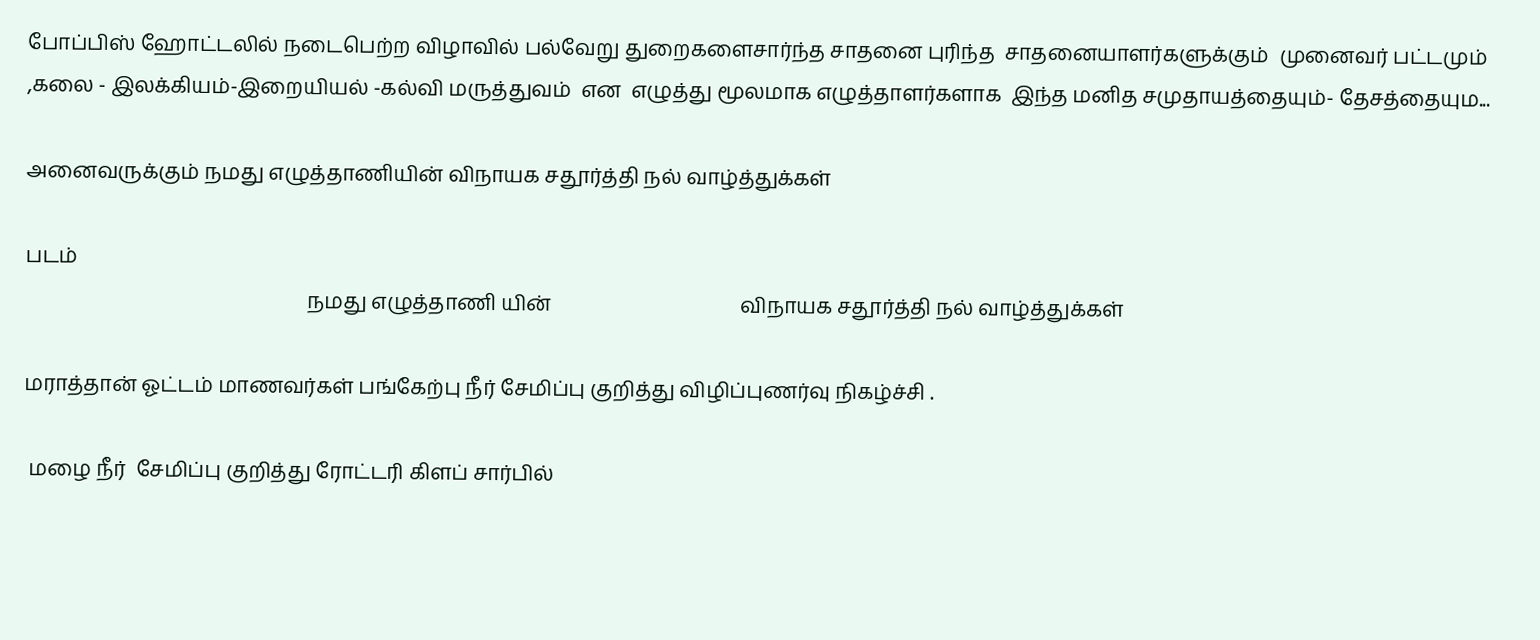போப்பிஸ் ஹோட்டலில் நடைபெற்ற விழாவில் பல்வேறு துறைகளைசார்ந்த சாதனை புரிந்த  சாதனையாளர்களுக்கும்  முனைவர் பட்டமும் ,கலை - இலக்கியம்-இறையியல் -கல்வி மருத்துவம்  என  எழுத்து மூலமாக எழுத்தாளர்களாக  இந்த மனித சமுதாயத்தையும்- தேசத்தையும...

அனைவருக்கும் நமது எழுத்தாணியின் விநாயக சதூர்த்தி நல் வாழ்த்துக்கள்

படம்
                                                       நமது எழுத்தாணி யின்                                     விநாயக சதூர்த்தி நல் வாழ்த்துக்கள்

மராத்தான் ஓட்டம் மாணவர்கள் பங்கேற்பு நீர் சேமிப்பு குறித்து விழிப்புணர்வு நிகழ்ச்சி .

 மழை நீர்  சேமிப்பு குறித்து ரோட்டரி கிளப் சார்பில்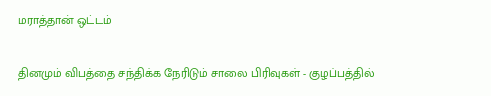மராத்தான் ஒட்டம்

தினமும் விபத்தை சந்திக்க நேரிடும் சாலை பிரிவுகள் - குழப்பத்தில்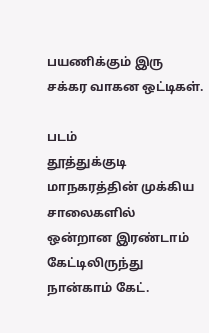பயணிக்கும் இரு சக்கர வாகன ஒட்டிகள்.

படம்
தூத்துக்குடி மாநகரத்தின் முக்கிய சாலைகளில் ஒன்றான இரண்டாம் கேட்டிலிருந்து நான்காம் கேட்.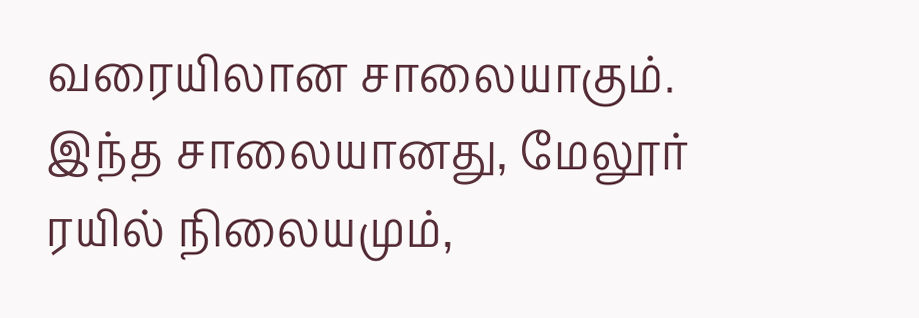வரையிலான சாலையாகும். இந்த சாலையானது, மேலூர் ரயில் நிலையமும்,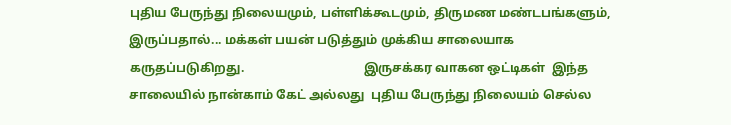புதிய பேருந்து நிலையமும், பள்ளிக்கூடமும், திருமண மண்டபங்களும், இருப்பதால்... மக்கள் பயன் படுத்தும் முக்கிய சாலையாக கருதப்படுகிறது.                                      இருசக்கர வாகன ஒட்டிகள்  இந்த சாலையில் நான்காம் கேட் அல்லது  புதிய பேருந்து நிலையம் செல்ல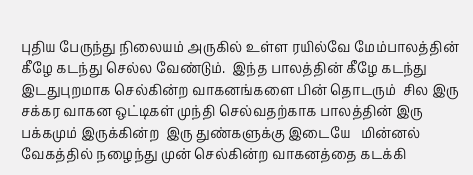புதிய பேருந்து நிலையம் அருகில் உள்ள ரயில்வே மேம்பாலத்தின் கீழே கடந்து செல்ல வேண்டும்.  இந்த பாலத்தின் கீழே கடந்து  இடதுபுறமாக செல்கின்ற வாகனங்களை பின் தொடரும்  சில இரு சக்கர வாகன ஒட்டிகள் முந்தி செல்வதற்காக பாலத்தின் இரு பக்கமும் இருக்கின்ற  இரு துண்களுக்கு இடையே   மின்னல் வேகத்தில் நழைந்து முன் செல்கின்ற வாகனத்தை கடக்கி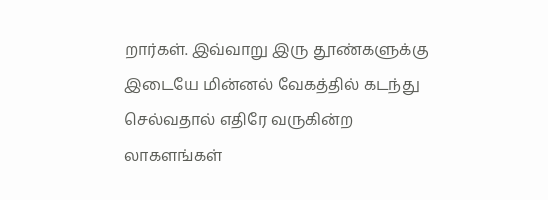றார்கள். இவ்வாறு இரு தூண்களுக்கு இடையே மின்னல் வேகத்தில் கடந்து செல்வதால் எதிரே வருகின்ற லாகளங்கள்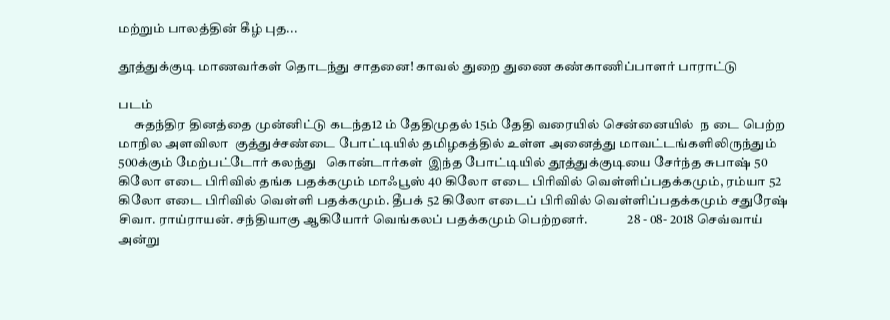மற்றும் பாலத்தின் கீழ் புத...

தூத்துக்குடி மாணவர்கள் தொடந்து சாதனை! காவல் துறை துணை கண்காணிப்பாளர் பாராட்டு

படம்
      சுதந்திர தினத்தை முன்னிட்டு கடந்த12 ம் தேதிமுதல் 15ம் தேதி வரையில் சென்னையில்  ந டை பெற்ற மாநில அளவிலா  குத்துச்சண்டை போட்டியில் தமிழகத்தில் உள்ள அனைத்து மாவட்டங்களிலிருந்தும் 500க்கும் மேற்பட்டோர் கலந்து   கொன்டார்கள்  இந்த போட்டியில் தூத்துக்குடியை சேர்ந்த சுபாஷ் 50 கிலோ எடை பிரிவில் தங்க பதக்கமும் மாஃபூஸ் 40 கிலோ எடை பிரிவில் வெள்ளிப்பதக்கமும், ரம்யா 52 கிலோ எடை பிரிவில் வெள்ளி பதக்கமும். தீபக் 52 கிலோ எடைப் பிரிவில் வெள்ளிப்பதக்கமும் சதுரேஷ் சிவா. ராய்ராயன். சந்தியாகு ஆகியோர் வெங்கலப் பதக்கமும் பெற்றனர்.               28 - 08- 2018 செவ்வாய் அன்று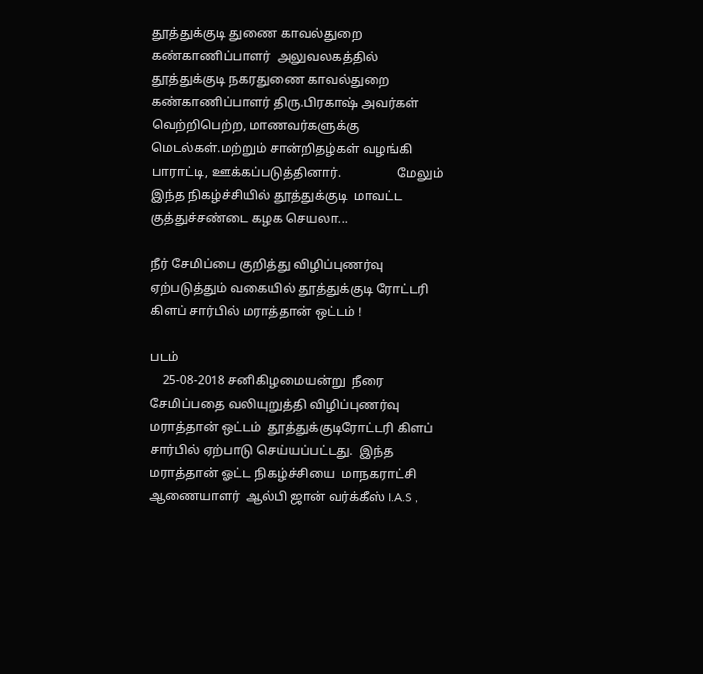தூத்துக்குடி துணை காவல்துறை கண்காணிப்பாளர்  அலுவலகத்தில் தூத்துக்குடி நகரதுணை காவல்துறை கண்காணிப்பாளர் திரு.பிரகாஷ் அவர்கள் வெற்றிபெற்ற, மாணவர்களுக்கு மெடல்கள்.மற்றும் சான்றிதழ்கள் வழங்கி பாராட்டி, ஊக்கப்படுத்தினார்.                  மேலும் இந்த நிகழ்ச்சியில் தூத்துக்குடி  மாவட்ட குத்துச்சண்டை கழக செயலா...

நீர் சேமிப்பை குறித்து விழிப்புணர்வு ஏற்படுத்தும் வகையில் தூத்துக்குடி ரோட்டரி கிளப் சார்பில் மராத்தான் ஒட்டம் !

படம்
    25-08-2018 சனிகிழமையன்று  நீரை சேமிப்பதை வலியுறுத்தி விழிப்புணர்வு மராத்தான் ஒட்டம்  தூத்துக்குடிரோட்டரி கிளப்  சார்பில் ஏற்பாடு செய்யப்பட்டது.  இந்த மராத்தான் ஓட்ட நிகழ்ச்சியை  மாநகராட்சி ஆணையாளர்  ஆல்பி ஜான் வர்க்கீஸ் I.A.S ,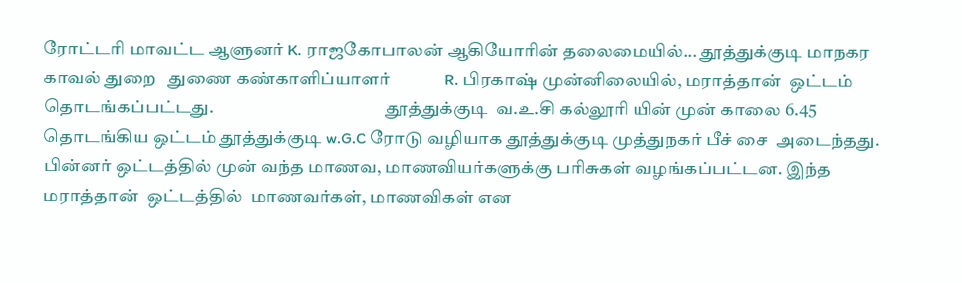ரோட்டரி மாவட்ட ஆளுனர் K. ராஜகோபாலன் ஆகியோரின் தலைமையில்... தூத்துக்குடி மாநகர காவல் துறை   துணை கண்காளிப்யாளர்             R. பிரகாஷ் முன்னிலையில், மராத்தான்  ஒட்டம் தொடங்கப்பட்டது.                                                 தூத்துக்குடி  வ.உ.சி கல்லூரி யின் முன் காலை 6.45 தொடங்கிய ஒட்டம் தூத்துக்குடி w.G.C ரோடு வழியாக தூத்துக்குடி முத்துநகர் பீச் சை  அடைந்தது. பின்னர் ஒட்டத்தில் முன் வந்த மாணவ, மாணவியர்களுக்கு பரிசுகள் வழங்கப்பட்டன. இந்த மராத்தான்  ஒட்டத்தில்  மாணவர்கள், மாணவிகள் என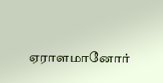ஏராளமானோர்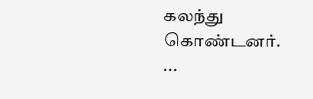கலந்து கொண்டனர். ...